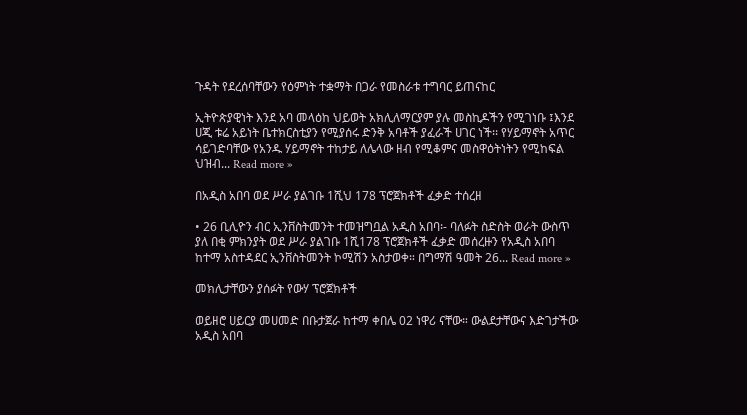ጉዳት የደረሰባቸውን የዕምነት ተቋማት በጋራ የመስራቱ ተግባር ይጠናከር

ኢትዮጵያዊነት እንደ አባ መላዕከ ህይወት አክሊለማርያም ያሉ መስኪዶችን የሚገነቡ ፤እንደ ሀጂ ቱሬ አይነት ቤተክርስቲያን የሚያሰሩ ድንቅ አባቶች ያፈራች ሀገር ነች፡፡ የሃይማኖት አጥር ሳይገድባቸው የአንዱ ሃይማኖት ተከታይ ለሌላው ዘብ የሚቆምና መስዋዕትነትን የሚከፍል ህዝብ... Read more »

በአዲስ አበባ ወደ ሥራ ያልገቡ 1ሺህ 178 ፕሮጀክቶች ፈቃድ ተሰረዘ

• 26 ቢሊዮን ብር ኢንቨስትመንት ተመዝግቧል አዲስ አበባ፡- ባለፉት ስድስት ወራት ውስጥ ያለ በቂ ምክንያት ወደ ሥራ ያልገቡ 1ሺ178 ፕሮጀክቶች ፈቃድ መሰረዙን የአዲስ አበባ ከተማ አስተዳደር ኢንቨስትመንት ኮሚሽን አስታወቀ። በግማሽ ዓመት 26... Read more »

መክሊታቸውን ያሰፉት የውሃ ፕሮጀክቶች

ወይዘሮ ሀይርያ መሀመድ በቡታጀራ ከተማ ቀበሌ 02 ነዋሪ ናቸው። ውልደታቸውና እድገታችው አዲስ አበባ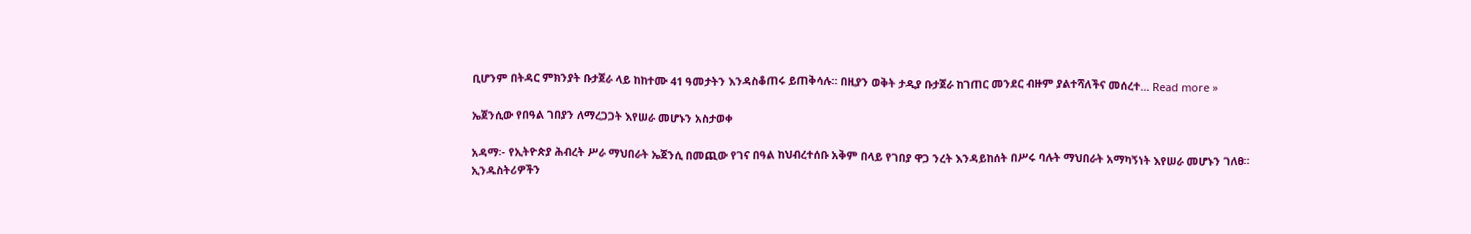ቢሆንም በትዳር ምክንያት ቡታጀራ ላይ ከከተሙ 41 ዓመታትን እንዳስቆጠሩ ይጠቅሳሉ። በዚያን ወቅት ታዲያ ቡታጀራ ከገጠር መንደር ብዙም ያልተሻለችና መሰረተ... Read more »

ኤጀንሲው የበዓል ገበያን ለማረጋጋት እየሠራ መሆኑን አስታወቀ

አዳማ፡- የኢትዮጵያ ሕብረት ሥራ ማህበራት ኤጀንሲ በመጪው የገና በዓል ከህብረተሰቡ አቅም በላይ የገበያ ዋጋ ንረት እንዳይከሰት በሥሩ ባሉት ማህበራት አማካኝነት እየሠራ መሆኑን ገለፀ። ኢንዱስትሪዎችን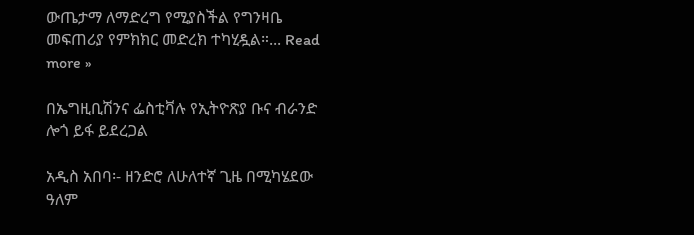ውጤታማ ለማድረግ የሚያስችል የግንዛቤ መፍጠሪያ የምክክር መድረክ ተካሂዷል።... Read more »

በኤግዚቢሽንና ፌስቲቫሉ የኢትዮጽያ ቡና ብራንድ ሎጎ ይፋ ይደረጋል

አዲስ አበባ፡- ዘንድሮ ለሁለተኛ ጊዜ በሚካሄደው ዓለም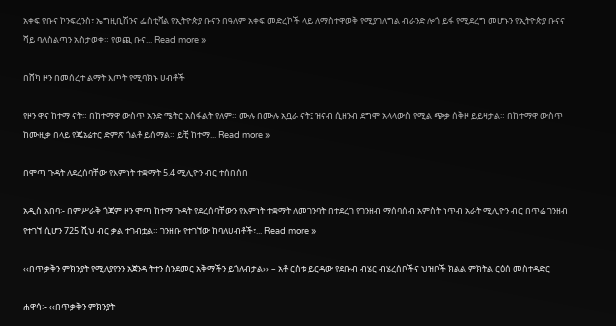አቀፍ የቡና ኮንፍረንስ፣ ኤግዚቢሽንና ፌስቲቫል የኢትዮጵያ ቡናን በዓለም አቀፍ መድረኮች ላይ ለማስተዋወቅ የሚያገለግል ብራንድ ሎጎ ይፋ የሚደረግ መሆኑን የኢትዮጵያ ቡናና ሻይ ባለስልጣን አስታወቀ። የወጪ ቡና... Read more »

በሸካ ዞን በመሰረተ ልማት እጦት የሚባክኑ ሀብቶች

የዞን ዋና ከተማ ናት። በከተማዋ ውስጥ አንድ ሜትር አስፋልት የለም። ሙሉ በሙሉ አቧራ ናት፤ ዝናብ ሲዘንብ ደግሞ አላላውስ የሚል ጭቃ ሰቅዞ ይይዛታል። በከተማዋ ውስጥ ከሙዚቃ በላይ የጄኔሬተር ድምጽ ጎልቶ ይሰማል። ይቺ ከተማ... Read more »

በሞጣ ጉዳት ለደረሰባቸው የእምነት ተቋማት 5.4 ሚሊዮን ብር ተሰበሰበ

አዲስ አበባ፡- በምሥራቅ ጎጃም ዞን ሞጣ ከተማ ጉዳት የደረሰባቸውን የእምነት ተቋማት ለመገንባት በተደረገ የገንዘብ ማሰባሰብ አምስት ነጥብ አራት ሚሊዮን ብር በጥሬ ገንዘብ የተገኘ ሲሆን 725 ሺህ ብር ቃል ተገብቷል። ገንዘቡ የተገኘው ከባለሀብቶች፣... Read more »

‹‹በጥቃቅን ምክንያት የሚለያየንን አጀንዳ ትተን ስንደመር አቅማችን ይጎለብታል›› – አቶ ርስቱ ይርዳው የደቡብ ብሄር ብሄረሰቦችና ህዝቦች ክልል ምክትል ርዕሰ መስተዳድር

ሐዋሳ፡- ‹‹በጥቃቅን ምክንያት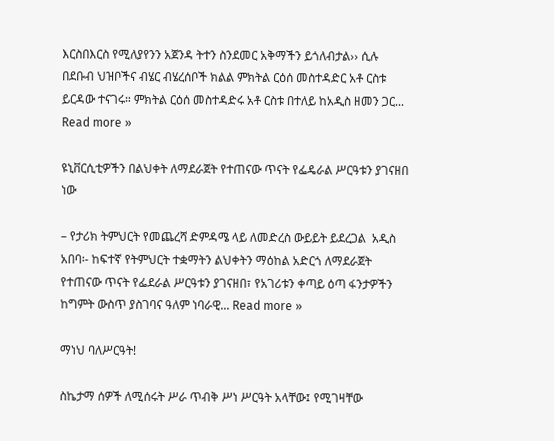እርስበእርስ የሚለያየንን አጀንዳ ትተን ስንደመር አቅማችን ይጎለብታል›› ሲሉ በደቡብ ህዝቦችና ብሄር ብሄረሰቦች ክልል ምክትል ርዕሰ መስተዳድር አቶ ርስቱ ይርዳው ተናገሩ። ምክትል ርዕሰ መስተዳድሩ አቶ ርስቱ በተለይ ከአዲስ ዘመን ጋር... Read more »

ዩኒቨርሲቲዎችን በልህቀት ለማደራጀት የተጠናው ጥናት የፌዴራል ሥርዓቱን ያገናዘበ ነው

– የታሪክ ትምህርት የመጨረሻ ድምዳሜ ላይ ለመድረስ ውይይት ይደረጋል  አዲስ አበባ፡- ከፍተኛ የትምህርት ተቋማትን ልህቀትን ማዕከል አድርጎ ለማደራጀት የተጠናው ጥናት የፌደራል ሥርዓቱን ያገናዘበ፣ የአገሪቱን ቀጣይ ዕጣ ፋንታዎችን ከግምት ውስጥ ያስገባና ዓለም ነባራዊ... Read more »

ማነህ ባለሥርዓት!

ስኬታማ ሰዎች ለሚሰሩት ሥራ ጥብቅ ሥነ ሥርዓት አላቸው፤ የሚገዛቸው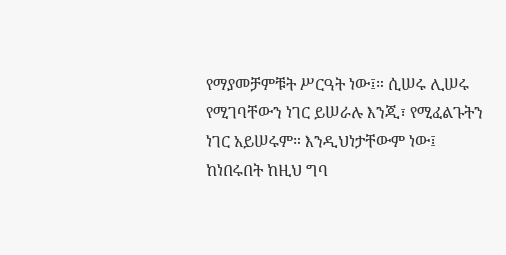የማያመቻምቹት ሥርዓት ነው፤። ሲሠሩ ሊሠሩ የሚገባቸውን ነገር ይሠራሉ እንጂ፣ የሚፈልጉትን ነገር አይሠሩም። እንዲህነታቸውም ነው፤ ከነበሩበት ከዚህ ግባ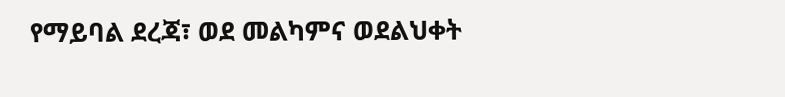የማይባል ደረጃ፣ ወደ መልካምና ወደልህቀት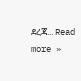ደረጃ... Read more »